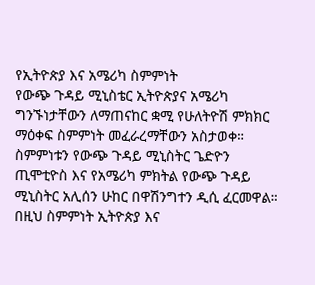የኢትዮጵያ እና አሜሪካ ስምምነት
የውጭ ጉዳይ ሚኒስቴር ኢትዮጵያና አሜሪካ ግንኙነታቸውን ለማጠናከር ቋሚ የሁለትዮሽ ምክክር ማዕቀፍ ስምምነት መፈራረማቸውን አስታወቀ።
ስምምነቱን የውጭ ጉዳይ ሚኒስትር ጌድዮን ጢሞቲዮስ እና የአሜሪካ ምክትል የውጭ ጉዳይ ሚኒስትር አሊሰን ሁከር በዋሽንግተን ዲሲ ፈርመዋል።
በዚህ ስምምነት ኢትዮጵያ እና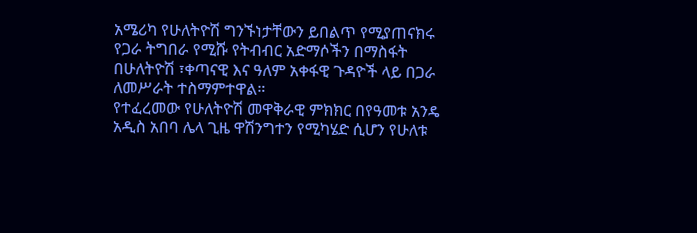አሜሪካ የሁለትዮሽ ግንኙነታቸውን ይበልጥ የሚያጠናክሩ የጋራ ትግበራ የሚሹ የትብብር አድማሶችን በማስፋት በሁለትዮሽ ፣ቀጣናዊ እና ዓለም አቀፋዊ ጉዳዮች ላይ በጋራ ለመሥራት ተስማምተዋል።
የተፈረመው የሁለትዮሽ መዋቅራዊ ምክክር በየዓመቱ አንዴ አዲስ አበባ ሌላ ጊዜ ዋሽንግተን የሚካሄድ ሲሆን የሁለቱ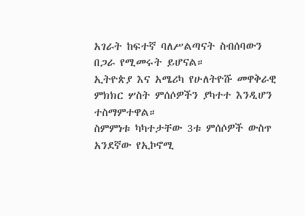አገራት ከፍተኛ ባለሥልጣናት ስብሰባውን በጋራ የሚመሩት ይሆናል።
ኢትዮጵያ እና አሜሪካ የሁለትዮሹ መዋቅራዊ ምክክር ሦስት ምሰሶዎችን ያካተተ እንዲሆን ተስማምተዋል።
ስምምነቱ ካካተታቸው 3ቱ ምሰሶዎች ውስጥ አንደኛው የኢኮኖሚ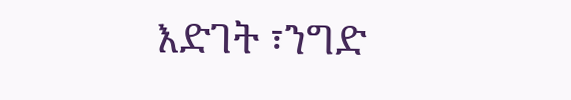እድገት ፣ንግድ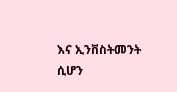እና ኢንቨስትመንት ሲሆን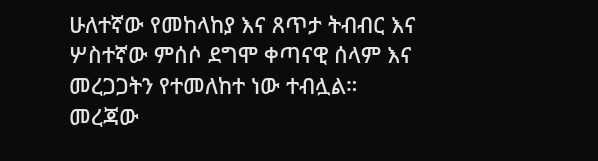ሁለተኛው የመከላከያ እና ጸጥታ ትብብር እና ሦስተኛው ምሰሶ ደግሞ ቀጣናዊ ሰላም እና መረጋጋትን የተመለከተ ነው ተብሏል።
መረጃው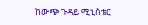ከውጭ ጉዳይ ሚኒስቴር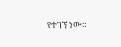የተገኘ ነው።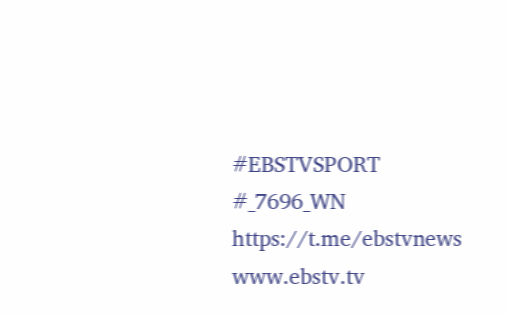#EBSTVSPORT
#_7696_WN
https://t.me/ebstvnews
www.ebstv.tv